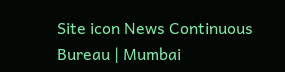Site icon News Continuous Bureau | Mumbai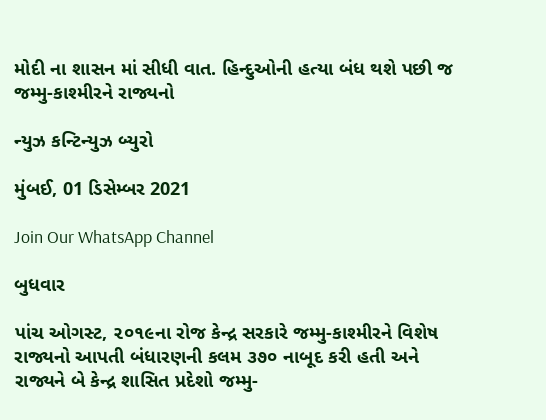મોદી ના શાસન માં સીધી વાત. હિન્દુઓની હત્યા બંધ થશે પછી જ જમ્મુ-કાશ્મીરને રાજ્યનો

ન્યુઝ કન્ટિન્યુઝ બ્યુરો

મુંબઈ, 01 ડિસેમ્બર 2021

Join Our WhatsApp Channel

બુધવાર

પાંચ ઓગસ્ટ, ૨૦૧૯ના રોજ કેન્દ્ર સરકારે જમ્મુ-કાશ્મીરને વિશેષ રાજ્યનો આપતી બંધારણની કલમ ૩૭૦ નાબૂદ કરી હતી અને રાજ્યને બે કેન્દ્ર શાસિત પ્રદેશો જમ્મુ-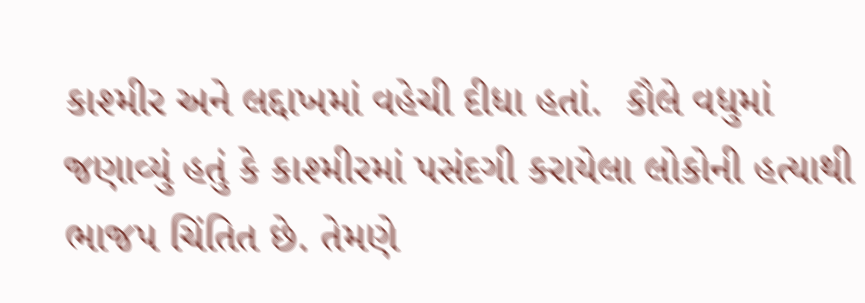કાશ્મીર અને લદ્દાખમાં વહેચી દીધા હતાં.  કૌલે વધુમાં જણાવ્યું હતું કે કાશ્મીરમાં પસંદગી કરાયેલા લોકોની હત્યાથી ભાજપ ચિંતિત છે. તેમણે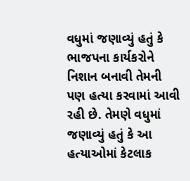વધુમાં જણાવ્યું હતું કે ભાજપના કાર્યકરોને નિશાન બનાવી તેમની પણ હત્યા કરવામાં આવી રહી છે. તેમણે વધુમાં જણાવ્યું હતું કે આ હત્યાઓમાં કેટલાક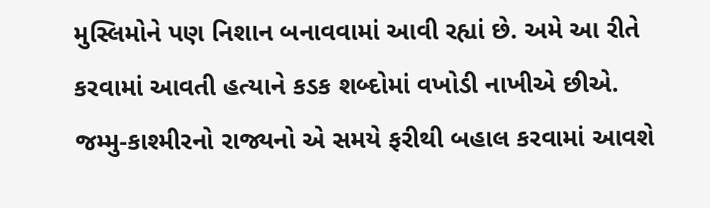મુસ્લિમોને પણ નિશાન બનાવવામાં આવી રહ્યાં છે. અમે આ રીતે કરવામાં આવતી હત્યાને કડક શબ્દોમાં વખોડી નાખીએ છીએ. જમ્મુ-કાશ્મીરનો રાજ્યનો એ સમયે ફરીથી બહાલ કરવામાં આવશે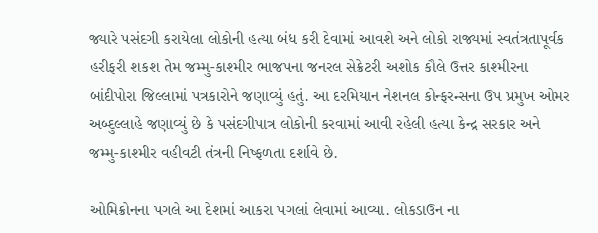જ્યારે પસંદગી કરાયેલા લોકોની હત્યા બંધ કરી દેવામાં આવશે અને લોકો રાજ્યમાં સ્વતંત્રતાપૂર્વક હરીફરી શકશ તેમ જમ્મુ-કાશ્મીર ભાજપના જનરલ સેક્રેટરી અશોક કૌલે ઉત્તર કાશ્મીરના બાંદીપોરા જિલ્લામાં પત્રકારોને જણાવ્યું હતું. આ દરમિયાન નેશનલ કોન્ફરન્સના ઉપ પ્રમુખ ઓમર અબ્દુલ્લાહે જણાવ્યું છે કે પસંદગીપાત્ર લોકોની કરવામાં આવી રહેલી હત્યા કેન્દ્ર સરકાર અને જમ્મુ-કાશ્મીર વહીવટી તંત્રની નિષ્ફળતા દર્શાવે છે.

ઓમિક્રોનના પગલે આ દેશમાં આકરા પગલાં લેવામાં આવ્યા. લોકડાઉન ના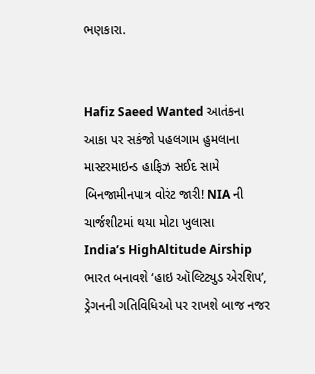ભણકારા.


Hafiz Saeed Wanted આતંકના આકા પર સકંજો પહલગામ હુમલાના માસ્ટરમાઇન્ડ હાફિઝ સઈદ સામે બિનજામીનપાત્ર વોરંટ જારી! NIA ની ચાર્જશીટમાં થયા મોટા ખુલાસા
India’s HighAltitude Airship ભારત બનાવશે ‘હાઇ ઑલ્ટિટ્યુડ એરશિપ’, ડ્રેગનની ગતિવિધિઓ પર રાખશે બાજ નજર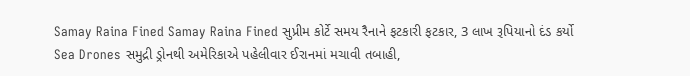Samay Raina Fined Samay Raina Fined સુપ્રીમ કોર્ટે સમય રૈનાને ફટકારી ફટકાર, 3 લાખ રૂપિયાનો દંડ કર્યો
Sea Drones સમુદ્રી ડ્રોનથી અમેરિકાએ પહેલીવાર ઈરાનમાં મચાવી તબાહી,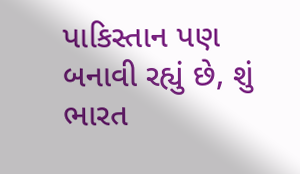પાકિસ્તાન પણ બનાવી રહ્યું છે, શું ભારત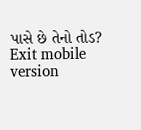પાસે છે તેનો તોડ?
Exit mobile version